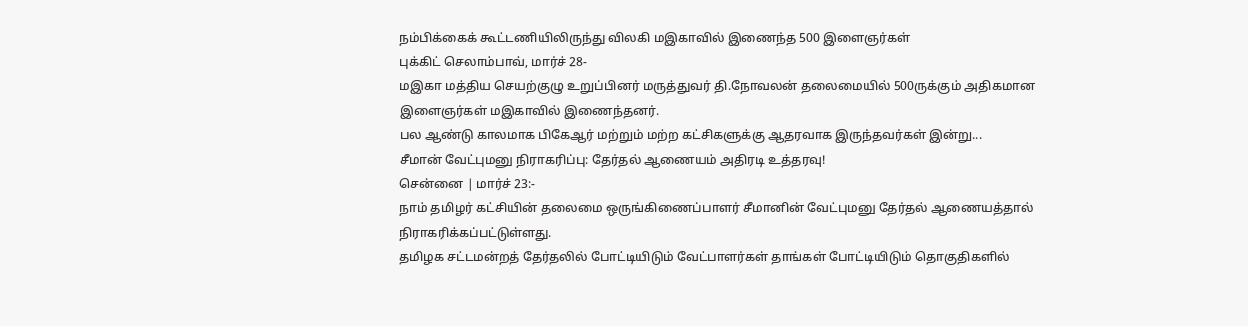நம்பிக்கைக் கூட்டணியிலிருந்து விலகி மஇகாவில் இணைந்த 500 இளைஞர்கள்
புக்கிட் செலாம்பாவ், மார்ச் 28-
மஇகா மத்திய செயற்குழு உறுப்பினர் மருத்துவர் தி.நோவலன் தலைமையில் 500ருக்கும் அதிகமான இளைஞர்கள் மஇகாவில் இணைந்தனர்.
பல ஆண்டு காலமாக பிகேஆர் மற்றும் மற்ற கட்சிகளுக்கு ஆதரவாக இருந்தவர்கள் இன்று...
சீமான் வேட்புமனு நிராகரிப்பு: தேர்தல் ஆணையம் அதிரடி உத்தரவு!
சென்னை | மார்ச் 23:-
நாம் தமிழர் கட்சியின் தலைமை ஒருங்கிணைப்பாளர் சீமானின் வேட்புமனு தேர்தல் ஆணையத்தால் நிராகரிக்கப்பட்டுள்ளது.
தமிழக சட்டமன்றத் தேர்தலில் போட்டியிடும் வேட்பாளர்கள் தாங்கள் போட்டியிடும் தொகுதிகளில்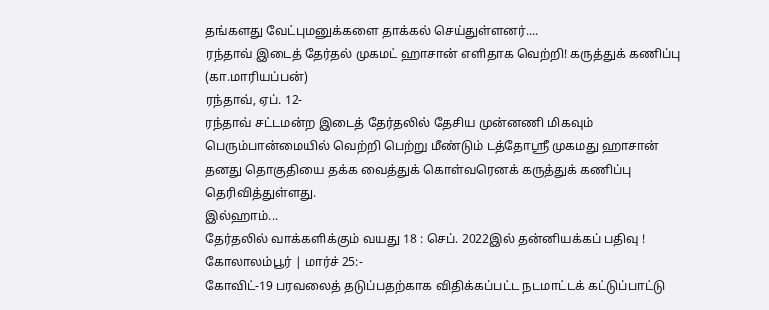தங்களது வேட்புமனுக்களை தாக்கல் செய்துள்ளனர்....
ரந்தாவ் இடைத் தேர்தல் முகமட் ஹாசான் எளிதாக வெற்றி! கருத்துக் கணிப்பு
(கா.மாரியப்பன்)
ரந்தாவ், ஏப். 12-
ரந்தாவ் சட்டமன்ற இடைத் தேர்தலில் தேசிய முன்னணி மிகவும் பெரும்பான்மையில் வெற்றி பெற்று மீண்டும் டத்தோஶ்ரீ முகமது ஹாசான் தனது தொகுதியை தக்க வைத்துக் கொள்வரெனக் கருத்துக் கணிப்பு தெரிவித்துள்ளது.
இல்ஹாம்...
தேர்தலில் வாக்களிக்கும் வயது 18 : செப். 2022இல் தன்னியக்கப் பதிவு !
கோலாலம்பூர் | மார்ச் 25:-
கோவிட்-19 பரவலைத் தடுப்பதற்காக விதிக்கப்பட்ட நடமாட்டக் கட்டுப்பாட்டு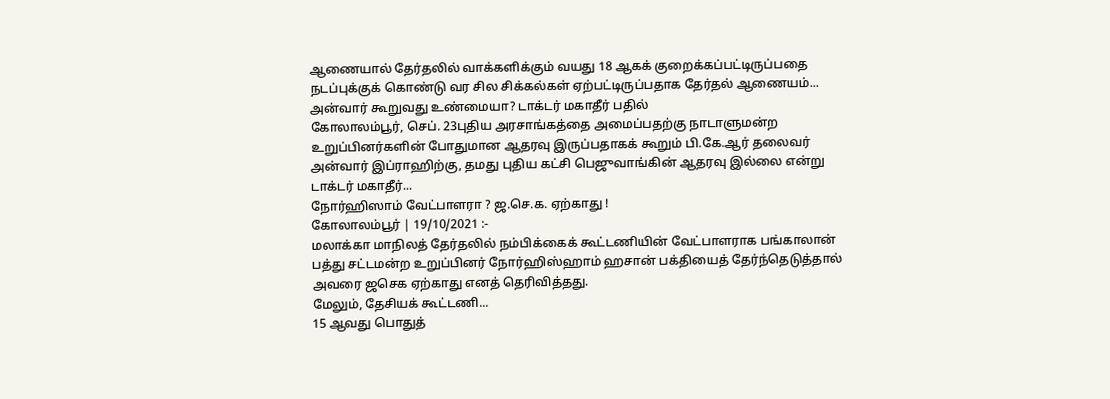ஆணையால் தேர்தலில் வாக்களிக்கும் வயது 18 ஆகக் குறைக்கப்பட்டிருப்பதை நடப்புக்குக் கொண்டு வர சில சிக்கல்கள் ஏற்பட்டிருப்பதாக தேர்தல் ஆணையம்...
அன்வார் கூறுவது உண்மையா? டாக்டர் மகாதீர் பதில்
கோலாலம்பூர், செப். 23புதிய அரசாங்கத்தை அமைப்பதற்கு நாடாளுமன்ற உறுப்பினர்களின் போதுமான ஆதரவு இருப்பதாகக் கூறும் பி.கே.ஆர் தலைவர் அன்வார் இப்ராஹிற்கு, தமது புதிய கட்சி பெஜுவாங்கின் ஆதரவு இல்லை என்று டாக்டர் மகாதீர்...
நோர்ஹிஸாம் வேட்பாளரா ? ஜ.செ.க. ஏற்காது !
கோலாலம்பூர் | 19/10/2021 :-
மலாக்கா மாநிலத் தேர்தலில் நம்பிக்கைக் கூட்டணியின் வேட்பாளராக பங்காலான் பத்து சட்டமன்ற உறுப்பினர் நோர்ஹிஸ்ஹாம் ஹசான் பக்தியைத் தேர்ந்தெடுத்தால் அவரை ஜசெக ஏற்காது எனத் தெரிவித்தது.
மேலும், தேசியக் கூட்டணி...
15 ஆவது பொதுத்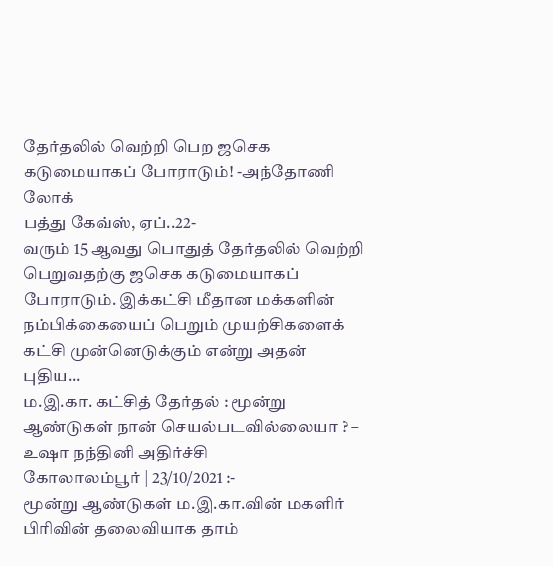தேர்தலில் வெற்றி பெற ஜசெக கடுமையாகப் போராடும்! -அந்தோணி லோக்
பத்து கேவ்ஸ், ஏப்..22-
வரும் 15 ஆவது பொதுத் தேர்தலில் வெற்றி பெறுவதற்கு ஜசெக கடுமையாகப் போராடும். இக்கட்சி மீதான மக்களின் நம்பிக்கையைப் பெறும் முயற்சிகளைக் கட்சி முன்னெடுக்கும் என்று அதன் புதிய...
ம.இ.கா. கட்சித் தேர்தல் : மூன்று ஆண்டுகள் நான் செயல்படவில்லையா ? – உஷா நந்தினி அதிர்ச்சி
கோலாலம்பூர் | 23/10/2021 :-
மூன்று ஆண்டுகள் ம.இ.கா.வின் மகளிர் பிரிவின் தலைவியாக தாம்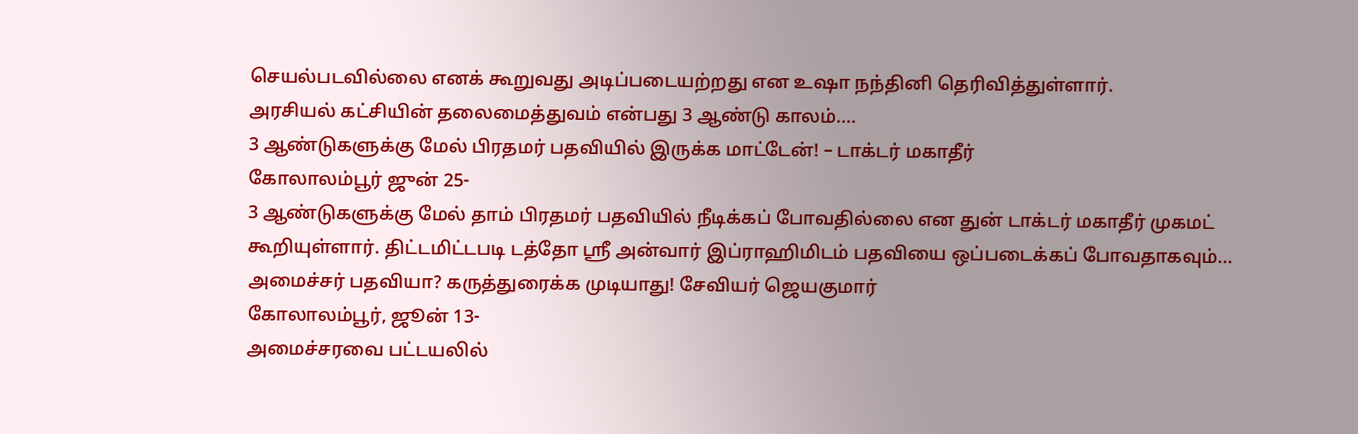செயல்படவில்லை எனக் கூறுவது அடிப்படையற்றது என உஷா நந்தினி தெரிவித்துள்ளார்.
அரசியல் கட்சியின் தலைமைத்துவம் என்பது 3 ஆண்டு காலம்....
3 ஆண்டுகளுக்கு மேல் பிரதமர் பதவியில் இருக்க மாட்டேன்! – டாக்டர் மகாதீர்
கோலாலம்பூர் ஜுன் 25-
3 ஆண்டுகளுக்கு மேல் தாம் பிரதமர் பதவியில் நீடிக்கப் போவதில்லை என துன் டாக்டர் மகாதீர் முகமட் கூறியுள்ளார். திட்டமிட்டபடி டத்தோ ஶ்ரீ அன்வார் இப்ராஹிமிடம் பதவியை ஒப்படைக்கப் போவதாகவும்...
அமைச்சர் பதவியா? கருத்துரைக்க முடியாது! சேவியர் ஜெயகுமார்
கோலாலம்பூர், ஜூன் 13-
அமைச்சரவை பட்டயலில்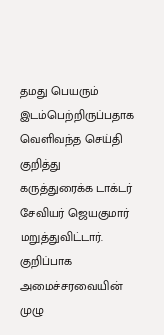தமது பெயரும் இடம்பெற்றிருப்பதாக வெளிவந்த செய்தி குறித்து கருத்துரைக்க டாக்டர் சேவியர் ஜெயகுமார் மறுத்துவிட்டார்.
குறிப்பாக அமைச்சரவையின் முழு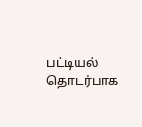பட்டியல் தொடர்பாக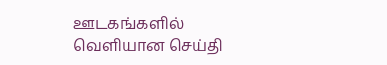ஊடகங்களில் வெளியான செய்தி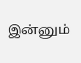இன்னும்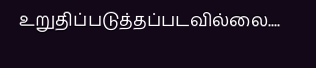உறுதிப்படுத்தப்படவில்லை....